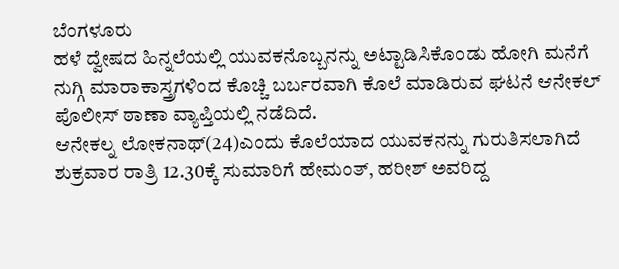ಬೆಂಗಳೂರು
ಹಳೆ ದ್ವೇಷದ ಹಿನ್ನಲೆಯಲ್ಲಿ ಯುವಕನೊಬ್ಬನನ್ನು ಅಟ್ಟಾಡಿಸಿಕೊಂಡು ಹೋಗಿ ಮನೆಗೆ ನುಗ್ಗಿ ಮಾರಾಕಾಸ್ತ್ರಗಳಿಂದ ಕೊಚ್ಚಿ ಬರ್ಬರವಾಗಿ ಕೊಲೆ ಮಾಡಿರುವ ಘಟನೆ ಆನೇಕಲ್ ಪೊಲೀಸ್ ಠಾಣಾ ವ್ಯಾಪ್ತಿಯಲ್ಲಿ ನಡೆದಿದೆ.
ಆನೇಕಲ್ನ ಲೋಕನಾಥ್(24)ಎಂದು ಕೊಲೆಯಾದ ಯುವಕನನ್ನು ಗುರುತಿಸಲಾಗಿದೆ ಶುಕ್ರವಾರ ರಾತ್ರಿ 12.30ಕ್ಕೆ ಸುಮಾರಿಗೆ ಹೇಮಂತ್, ಹರೀಶ್ ಅವರಿದ್ದ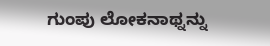ಗುಂಪು ಲೋಕನಾಥ್ನನ್ನು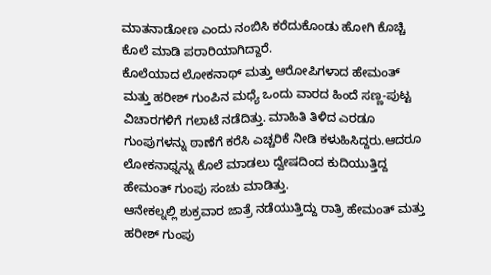ಮಾತನಾಡೋಣ ಎಂದು ನಂಬಿಸಿ ಕರೆದುಕೊಂಡು ಹೋಗಿ ಕೊಚ್ಚಿ ಕೊಲೆ ಮಾಡಿ ಪರಾರಿಯಾಗಿದ್ದಾರೆ.
ಕೊಲೆಯಾದ ಲೋಕನಾಥ್ ಮತ್ತು ಆರೋಪಿಗಳಾದ ಹೇಮಂತ್ ಮತ್ತು ಹರೀಶ್ ಗುಂಪಿನ ಮಧ್ಯೆ ಒಂದು ವಾರದ ಹಿಂದೆ ಸಣ್ಣ-ಪುಟ್ಟ ವಿಚಾರಗಳಿಗೆ ಗಲಾಟೆ ನಡೆದಿತ್ತು. ಮಾಹಿತಿ ತಿಳಿದ ಎರಡೂ ಗುಂಪುಗಳನ್ನು ಠಾಣೆಗೆ ಕರೆಸಿ ಎಚ್ಚರಿಕೆ ನೀಡಿ ಕಳುಹಿಸಿದ್ದರು.ಆದರೂ ಲೋಕನಾಥ್ನನ್ನು ಕೊಲೆ ಮಾಡಲು ದ್ವೇಷದಿಂದ ಕುದಿಯುತ್ತಿದ್ದ ಹೇಮಂತ್ ಗುಂಪು ಸಂಚು ಮಾಡಿತ್ತು.
ಆನೇಕಲ್ನಲ್ಲಿ ಶುಕ್ರವಾರ ಜಾತ್ರೆ ನಡೆಯುತ್ತಿದ್ದು ರಾತ್ರಿ ಹೇಮಂತ್ ಮತ್ತು ಹರೀಶ್ ಗುಂಪು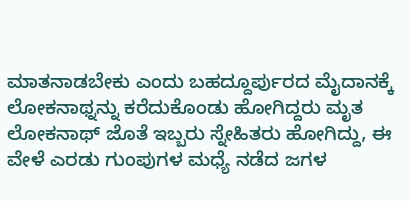ಮಾತನಾಡಬೇಕು ಎಂದು ಬಹದ್ದೂರ್ಪುರದ ಮೈದಾನಕ್ಕೆ ಲೋಕನಾಥ್ನನ್ನು ಕರೆದುಕೊಂಡು ಹೋಗಿದ್ದರು ಮೃತ ಲೋಕನಾಥ್ ಜೊತೆ ಇಬ್ಬರು ಸ್ನೇಹಿತರು ಹೋಗಿದ್ದು, ಈ ವೇಳೆ ಎರಡು ಗುಂಪುಗಳ ಮಧ್ಯೆ ನಡೆದ ಜಗಳ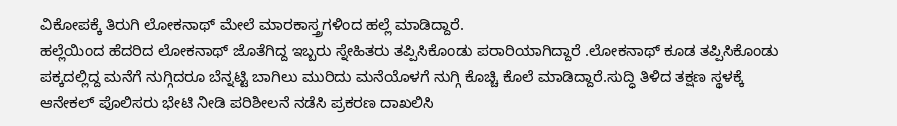ವಿಕೋಪಕ್ಕೆ ತಿರುಗಿ ಲೋಕನಾಥ್ ಮೇಲೆ ಮಾರಕಾಸ್ತ್ರಗಳಿಂದ ಹಲ್ಲೆ ಮಾಡಿದ್ದಾರೆ.
ಹಲ್ಲೆಯಿಂದ ಹೆದರಿದ ಲೋಕನಾಥ್ ಜೊತೆಗಿದ್ದ ಇಬ್ಬರು ಸ್ನೇಹಿತರು ತಪ್ಪಿಸಿಕೊಂಡು ಪರಾರಿಯಾಗಿದ್ದಾರೆ .ಲೋಕನಾಥ್ ಕೂಡ ತಪ್ಪಿಸಿಕೊಂಡು ಪಕ್ಕದಲ್ಲಿದ್ದ ಮನೆಗೆ ನುಗ್ಗಿದರೂ ಬೆನ್ನಟ್ಟಿ ಬಾಗಿಲು ಮುರಿದು ಮನೆಯೊಳಗೆ ನುಗ್ಗಿ ಕೊಚ್ಚಿ ಕೊಲೆ ಮಾಡಿದ್ದಾರೆ.ಸುದ್ಧಿ ತಿಳಿದ ತಕ್ಷಣ ಸ್ಥಳಕ್ಕೆ ಆನೇಕಲ್ ಪೊಲಿಸರು ಭೇಟಿ ನೀಡಿ ಪರಿಶೀಲನೆ ನಡೆಸಿ ಪ್ರಕರಣ ದಾಖಲಿಸಿ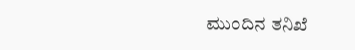ಮುಂದಿನ ತನಿಖೆ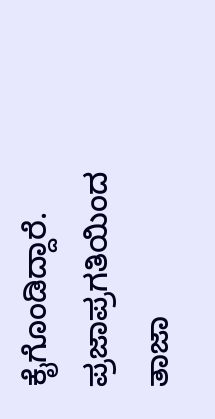ಕೈಗೊಂಡಿದ್ದಾರೆ.
ಪ್ರಜಾಪ್ರಗತಿಯಿಂದ ತಾಜಾ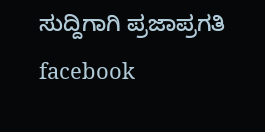ಸುದ್ದಿಗಾಗಿ ಪ್ರಜಾಪ್ರಗತಿ facebook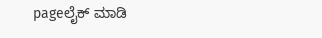pageಲೈಕ್ ಮಾಡಿ